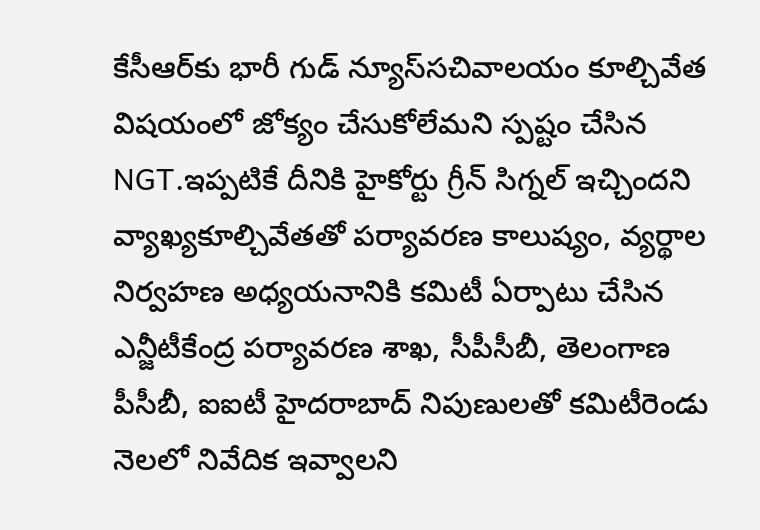కేసీఆర్‌కు భారీ గుడ్ న్యూస్‌సచివాలయం కూల్చివేత విషయంలో జోక్యం చేసుకోలేమని స్పష్టం చేసిన NGT.ఇప్పటికే దీనికి హైకోర్టు గ్రీన్ సిగ్నల్ ఇచ్చిందని వ్యాఖ్య‌కూల్చివేతతో పర్యావరణ కాలుష్యం, వ్యర్థాల నిర్వహణ అధ్యయనానికి కమిటీ ఏర్పాటు చేసిన ఎన్జీటీకేంద్ర పర్యావరణ శాఖ, సీపీసీబీ, తెలంగాణ పీసీబీ, ఐఐటీ హైదరాబాద్ నిపుణులతో కమిటీరెండు నెలలో నివేదిక ఇవ్వాలని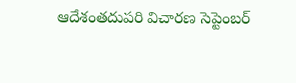ఆదేశంతదుపరి విచారణ సెప్టెంబర్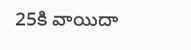25కి వాయిదా